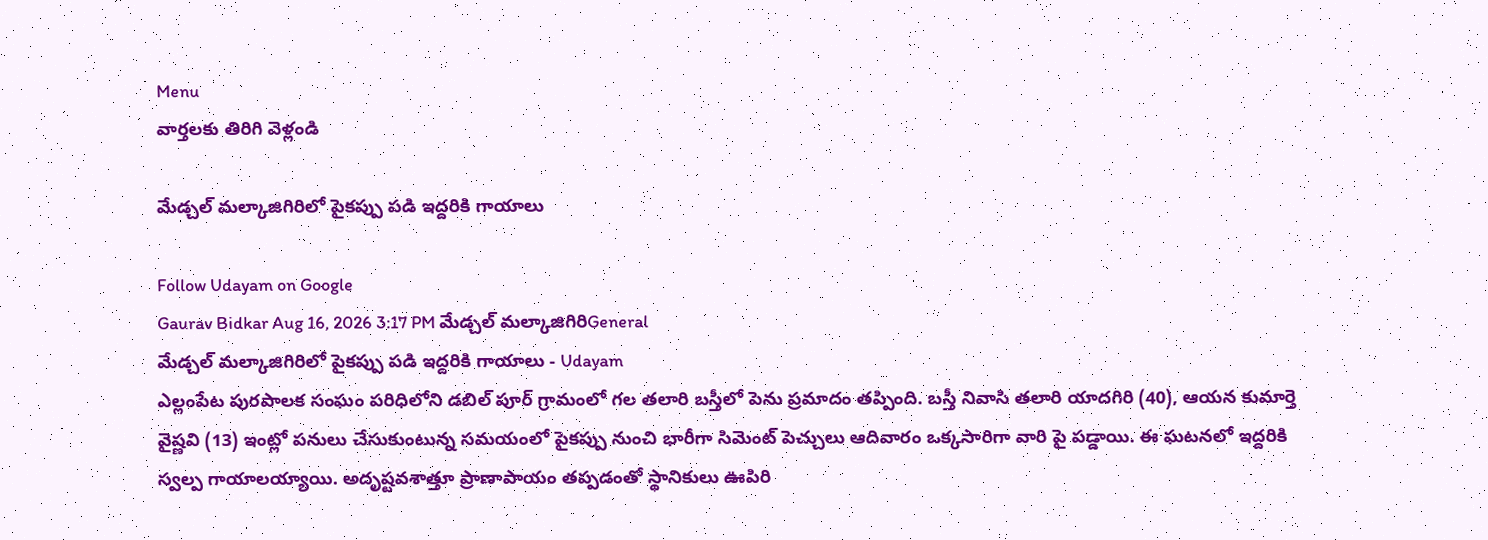Menu
వార్తలకు తిరిగి వెళ్లండి

మేడ్చల్ మల్కాజిగిరిలో పైకప్పు పడి ఇద్దరికి గాయాలు

Follow Udayam on Google
Gaurav Bidkar Aug 16, 2026 3:17 PM మేడ్చల్ మల్కాజిగిరిGeneral
మేడ్చల్ మల్కాజిగిరిలో పైకప్పు పడి ఇద్దరికి గాయాలు - Udayam
ఎల్లంపేట పురపాలక సంఘం పరిధిలోని డబిల్ పూర్ గ్రామంలో గల తలారి బస్తీలో పెను ప్రమాదం తప్పింది. బస్తీ నివాసి తలారి యాదగిరి (40), ఆయన కుమార్తె వైష్ణవి (13) ఇంట్లో పనులు చేసుకుంటున్న సమయంలో పైకప్పు నుంచి భారీగా సిమెంట్ పెచ్చులు ఆదివారం ఒక్కసారిగా వారి పై పడ్డాయి. ఈ ఘటనలో ఇద్దరికి స్వల్ప గాయాలయ్యాయి. అదృష్టవశాత్తూ ప్రాణాపాయం తప్పడంతో స్థానికులు ఊపిరి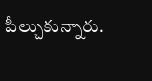పీల్చుకున్నారు.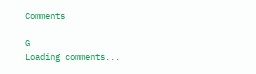Comments

G
Loading comments...